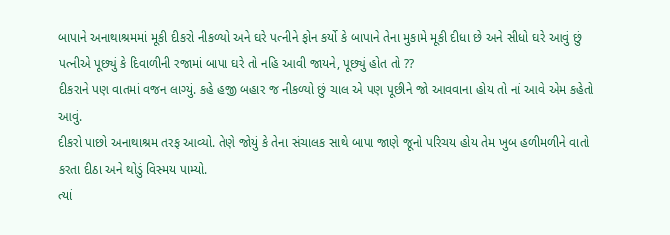બાપાને અનાથાશ્રમમાં મૂકી દીકરો નીકળ્યો અને ઘરે પત્નીને ફોન કર્યો કે બાપાને તેના મુકામે મૂકી દીધા છે અને સીધો ઘરે આવું છું
પત્નીએ પૂછ્યું કે દિવાળીની રજામાં બાપા ઘરે તો નહિ આવી જાયને, પૂછ્યું હોત તો ??
દીકરાને પણ વાતમાં વજન લાગ્યું. કહે હજી બહાર જ નીકળ્યો છું ચાલ એ પણ પૂછીને જો આવવાના હોય તો નાં આવે એમ કહેતો આવું.
દીકરો પાછો અનાથાશ્રમ તરફ આવ્યો. તેણે જોયું કે તેના સંચાલક સાથે બાપા જાણે જૂનો પરિચય હોય તેમ ખુબ હળીમળીને વાતો કરતા દીઠા અને થોડું વિસ્મય પામ્યો.
ત્યાં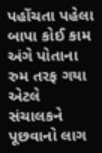પહોંચતા પહેલા બાપા કોઈ કામ અંગે પોતાના રુમ તરફ ગયા એટલે સંચાલકને પૂછવાનો લાગ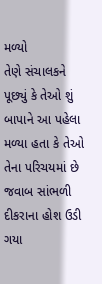મળ્યો
તેણે સંચાલકને પૂછ્યું કે તેઓ શું બાપાને આ પહેલા મળ્યા હતા કે તેઓ તેના પરિચયમાં છે
જવાબ સાંભળી દીકરાના હોશ ઉડી ગયા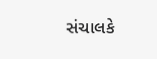સંચાલકે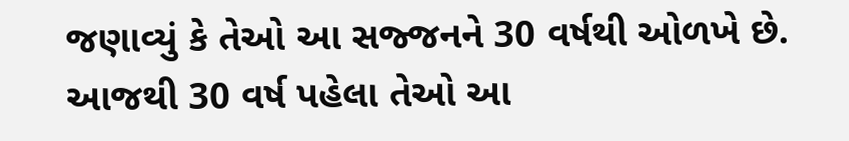જણાવ્યું કે તેઓ આ સજ્જનને 30 વર્ષથી ઓળખે છે. આજથી 30 વર્ષ પહેલા તેઓ આ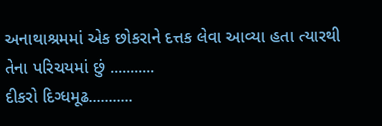અનાથાશ્રમમાં એક છોકરાને દત્તક લેવા આવ્યા હતા ત્યારથી તેના પરિચયમાં છું ...........
દીકરો દિગ્ધમૂઢ...........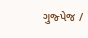ગુજ્પેજ /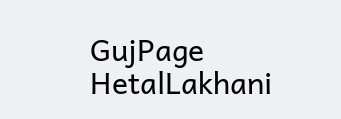GujPage HetalLakhani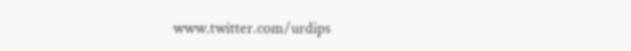www.twitter.com/urdips